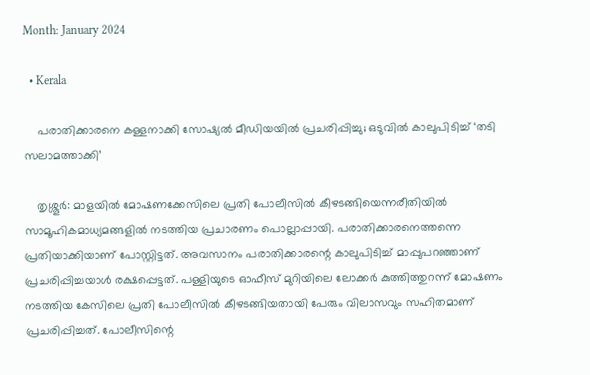Month: January 2024

  • Kerala

    പരാതിക്കാരനെ കള്ളനാക്കി സോഷ്യല്‍ മീഡിയയില്‍ പ്രചരിപ്പിച്ചു; ഒടുവില്‍ കാലുപിടിച്ച് ‘തടി സലാമത്താക്കി’

    തൃശ്ശൂര്‍: മാളയില്‍ മോഷണക്കേസിലെ പ്രതി പോലീസില്‍ കീഴടങ്ങിയെന്നരീതിയില്‍ സാമൂഹികമാധ്യമങ്ങളില്‍ നടത്തിയ പ്രചാരണം പൊല്ലാപ്പായി. പരാതിക്കാരനെത്തന്നെ പ്രതിയാക്കിയാണ് പോസ്റ്റിട്ടത്. അവസാനം പരാതിക്കാരന്റെ കാലുപിടിച്ച് മാപ്പുപറഞ്ഞാണ് പ്രചരിപ്പിച്ചയാള്‍ രക്ഷപ്പെട്ടത്. പള്ളിയുടെ ഓഫീസ് മുറിയിലെ ലോക്കര്‍ കുത്തിത്തുറന്ന് മോഷണം നടത്തിയ കേസിലെ പ്രതി പോലീസില്‍ കീഴടങ്ങിയതായി പേരും വിലാസവും സഹിതമാണ് പ്രചരിപ്പിച്ചത്. പോലീസിന്റെ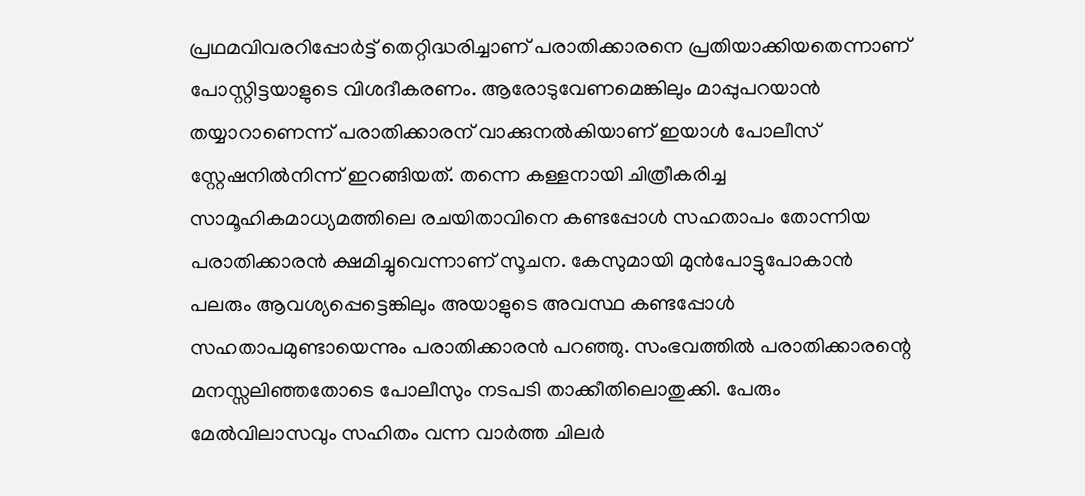പ്രഥമവിവരറിപ്പോര്‍ട്ട് തെറ്റിദ്ധരിച്ചാണ് പരാതിക്കാരനെ പ്രതിയാക്കിയതെന്നാണ് പോസ്റ്റിട്ടയാളുടെ വിശദീകരണം. ആരോടുവേണമെങ്കിലും മാപ്പുപറയാന്‍ തയ്യാറാണെന്ന് പരാതിക്കാരന് വാക്കുനല്‍കിയാണ് ഇയാള്‍ പോലീസ് സ്റ്റേഷനില്‍നിന്ന് ഇറങ്ങിയത്. തന്നെ കള്ളനായി ചിത്രീകരിച്ച സാമൂഹികമാധ്യമത്തിലെ രചയിതാവിനെ കണ്ടപ്പോള്‍ സഹതാപം തോന്നിയ പരാതിക്കാരന്‍ ക്ഷമിച്ചുവെന്നാണ് സൂചന. കേസുമായി മുന്‍പോട്ടുപോകാന്‍ പലരും ആവശ്യപ്പെട്ടെങ്കിലും അയാളുടെ അവസ്ഥ കണ്ടപ്പോള്‍ സഹതാപമുണ്ടായെന്നും പരാതിക്കാരന്‍ പറഞ്ഞു. സംഭവത്തില്‍ പരാതിക്കാരന്റെ മനസ്സലിഞ്ഞതോടെ പോലീസും നടപടി താക്കീതിലൊതുക്കി. പേരും മേല്‍വിലാസവും സഹിതം വന്ന വാര്‍ത്ത ചിലര്‍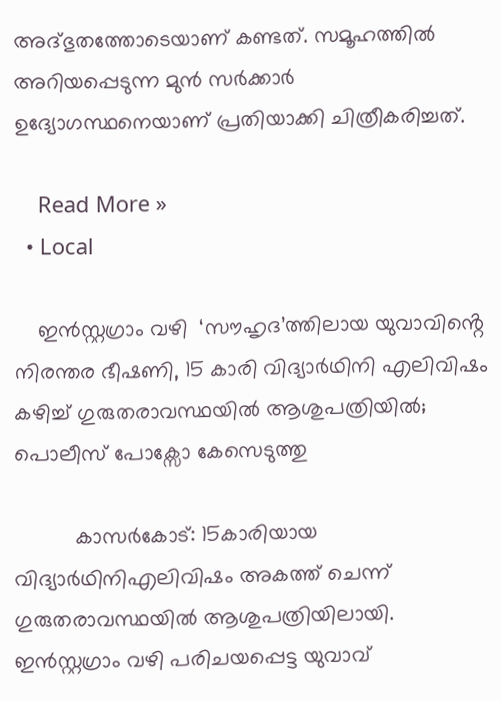അദ്ഭുതത്തോടെയാണ് കണ്ടത്. സമൂഹത്തില്‍ അറിയപ്പെടുന്ന മുന്‍ സര്‍ക്കാര്‍ ഉദ്യോഗസ്ഥനെയാണ് പ്രതിയാക്കി ചിത്രീകരിച്ചത്.

    Read More »
  • Local

    ഇൻസ്റ്റഗ്രാം വഴി  ‘സൗഹൃദ’ത്തിലായ യുവാവിൻ്റെ  നിരന്തര ഭീഷണി, 15 കാരി വിദ്യാർഥിനി എലിവിഷം കഴിച്ച് ഗുരുതരാവസ്ഥയിൽ ആശുപത്രിയിൽ; പൊലീസ് പോക്സോ കേസെടുത്തു

          കാസർകോട്: 15കാരിയായ വിദ്യാർഥിനിഎലിവിഷം അകത്ത് ചെന്ന് ഗുരുതരാവസ്ഥയിൽ ആശുപത്രിയിലായി. ഇൻസ്റ്റഗ്രാം വഴി പരിചയപ്പെട്ട യുവാവ്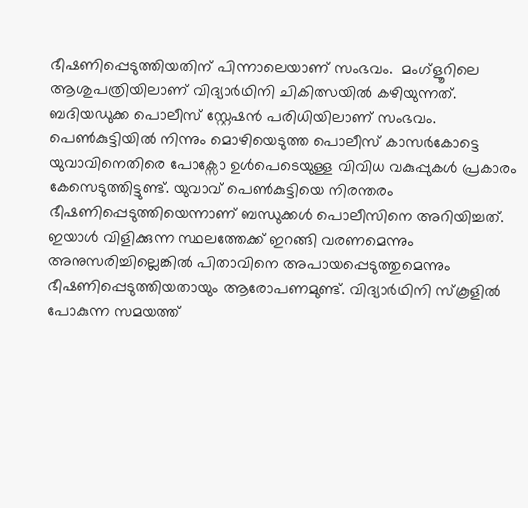ഭീഷണിപ്പെടുത്തിയതിന് പിന്നാലെയാണ് സംഭവം.  മംഗ്ളൂറിലെ ആശുപത്രിയിലാണ് വിദ്യാർഥിനി ചികിത്സയിൽ കഴിയുന്നത്. ബദിയഡുക്ക പൊലീസ് സ്റ്റേഷൻ പരിധിയിലാണ് സംഭവം. പെൺകുട്ടിയിൽ നിന്നും മൊഴിയെടുത്ത പൊലീസ് കാസർകോട്ടെ യുവാവിനെതിരെ പോക്സോ ഉൾപെടെയുള്ള വിവിധ വകുപ്പുകൾ പ്രകാരം കേസെടുത്തിട്ടുണ്ട്. യുവാവ് പെൺകുട്ടിയെ നിരന്തരം ഭീഷണിപ്പെടുത്തിയെന്നാണ് ബന്ധുക്കൾ പൊലീസിനെ അറിയിച്ചത്. ഇയാൾ വിളിക്കുന്ന സ്ഥലത്തേക്ക് ഇറങ്ങി വരണമെന്നും അനുസരിച്ചില്ലെങ്കിൽ പിതാവിനെ അപായപ്പെടുത്തുമെന്നും ഭീഷണിപ്പെടുത്തിയതായും ആരോപണമുണ്ട്. വിദ്യാർഥിനി സ്കൂളിൽ പോകുന്ന സമയത്ത്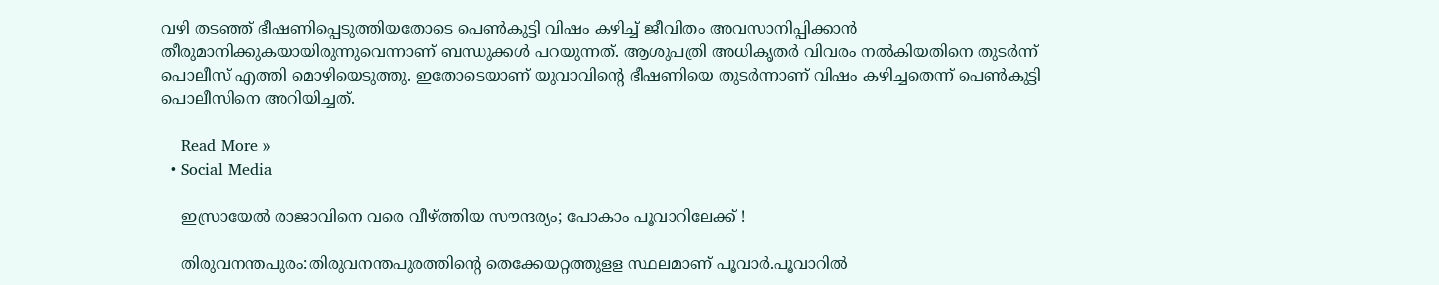വഴി തടഞ്ഞ് ഭീഷണിപ്പെടുത്തിയതോടെ പെൺകുട്ടി വിഷം കഴിച്ച് ജീവിതം അവസാനിപ്പിക്കാൻ തീരുമാനിക്കുകയായിരുന്നുവെന്നാണ് ബന്ധുക്കൾ പറയുന്നത്. ആശുപത്രി അധികൃതർ വിവരം നൽകിയതിനെ തുടർന്ന് പൊലീസ് എത്തി മൊഴിയെടുത്തു. ഇതോടെയാണ് യുവാവിൻ്റെ ഭീഷണിയെ തുടർന്നാണ് വിഷം കഴിച്ചതെന്ന് പെൺകുട്ടി പൊലീസിനെ അറിയിച്ചത്.

    Read More »
  • Social Media

    ഇസ്രായേൽ രാജാവിനെ വരെ വീഴ്ത്തിയ സൗന്ദര്യം; പോകാം പൂവാറിലേക്ക് !

    തിരുവനന്തപുരം:തിരുവനന്തപുരത്തിൻ്റെ തെക്കേയറ്റത്തുളള സ്ഥലമാണ് പൂവാർ.പൂവാറിൽ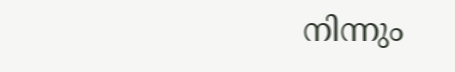നിന്നും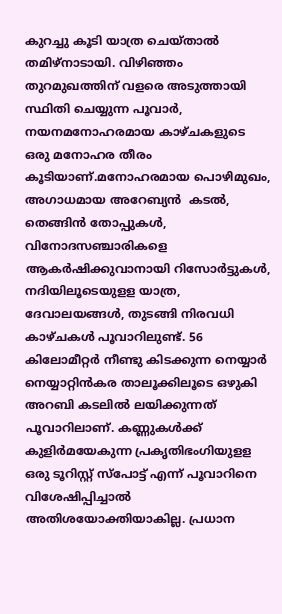കുറച്ചു കൂടി യാത്ര ചെയ്താൽ തമിഴ്നാടായി. വിഴിഞ്ഞം തുറമുഖത്തിന് വളരെ അടുത്തായി സ്ഥിതി ചെയ്യുന്ന പൂവാർ,  നയനമനോഹരമായ കാഴ്ചകളുടെ ഒരു മനോഹര തീരം കൂടിയാണ്.മനോഹരമായ പൊഴിമുഖം, അഗാധമായ അറേബ്യൻ  കടൽ, തെങ്ങിൻ തോപ്പുകൾ, വിനോദസഞ്ചാരികളെ ആകർഷിക്കുവാനായി റിസോർട്ടുകൾ, നദിയിലൂടെയുളള യാത്ര, ദേവാലയങ്ങൾ, തുടങ്ങി നിരവധി കാഴ്ചകൾ പൂവാറിലുണ്ട്. 56 കിലോമീറ്റർ നീണ്ടു കിടക്കുന്ന നെയ്യാർ നെയ്യാറ്റിൻകര താലൂക്കിലൂടെ ഒഴുകി അറബി കടലിൽ ലയിക്കുന്നത് പൂവാറിലാണ്. കണ്ണുകൾക്ക് കുളിർമയേകുന്ന പ്രകൃതിഭംഗിയുളള ഒരു ടൂറിസ്റ്റ് സ്പോട്ട് എന്ന് പൂവാറിനെ വിശേഷിപ്പിച്ചാൽ അതിശയോക്തിയാകില്ല. പ്രധാന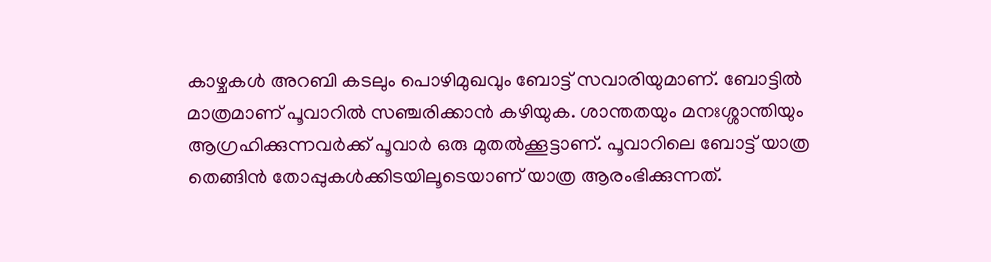കാഴ്ചകൾ അറബി കടലും പൊഴിമുഖവും ബോട്ട് സവാരിയുമാണ്. ബോട്ടിൽ മാത്രമാണ് പൂവാറിൽ സഞ്ചരിക്കാൻ കഴിയുക. ശാന്തതയും മനഃശ്ശാന്തിയും ആഗ്രഹിക്കുന്നവർക്ക് പൂവാർ ഒരു മുതൽക്കൂട്ടാണ്. പൂവാറിലെ ബോട്ട് യാത്ര   തെങ്ങിൻ തോപ്പുകൾക്കിടയിലൂടെയാണ് യാത്ര ആരംഭിക്കുന്നത്.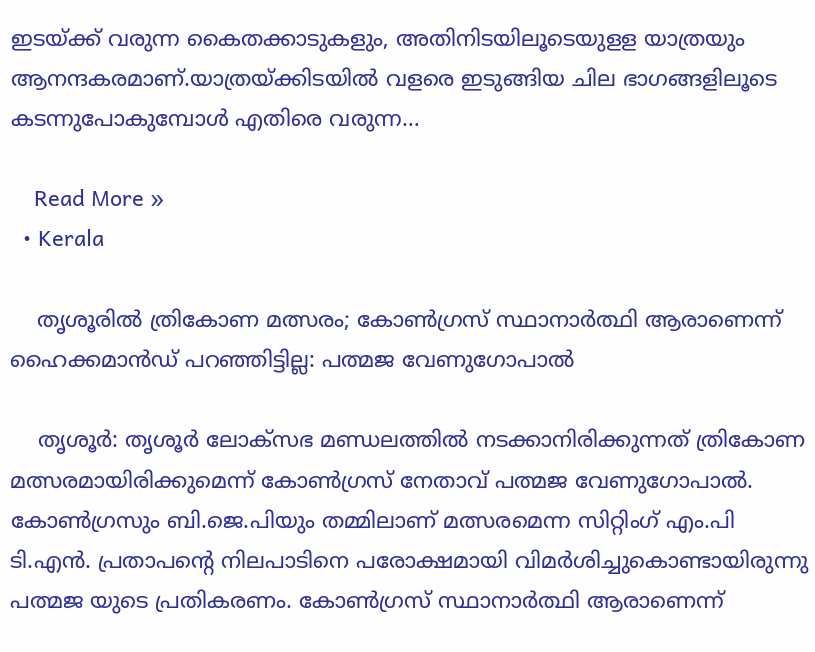ഇടയ്ക്ക് വരുന്ന കൈതക്കാടുകളും, അതിനിടയിലൂടെയുളള യാത്രയും ആനന്ദകരമാണ്.യാത്രയ്ക്കിടയിൽ വളരെ ഇടുങ്ങിയ ചില ഭാഗങ്ങളിലൂടെ കടന്നുപോകുമ്പോൾ എതിരെ വരുന്ന…

    Read More »
  • Kerala

    തൃശൂരിൽ ത്രികോണ മത്സരം; കോണ്‍ഗ്രസ് സ്ഥാനാർത്ഥി ആരാണെന്ന് ഹൈക്കമാൻഡ് പറഞ്ഞിട്ടില്ല: പത്മജ വേണുഗോപാൽ

    തൃശൂർ: തൃശൂർ ലോക്‌സഭ മണ്ഡലത്തില്‍ നടക്കാനിരിക്കുന്നത് ത്രികോണ മത്സരമായിരിക്കുമെന്ന് കോണ്‍ഗ്രസ് നേതാവ് പത്മജ വേണുഗോപാല്‍. കോണ്‍ഗ്രസും ബി.ജെ.പിയും തമ്മിലാണ് മത്സരമെന്ന സിറ്റിംഗ് എം.പി ടി.എൻ. പ്രതാപന്റെ നിലപാടിനെ പരോക്ഷമായി വിമർശിച്ചുകൊണ്ടായിരുന്നു പത്മജ യുടെ പ്രതികരണം. കോണ്‍ഗ്രസ് സ്ഥാനാർത്ഥി ആരാണെന്ന്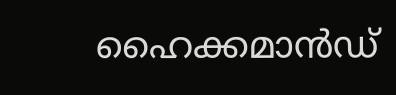ഹൈക്കമാൻഡ്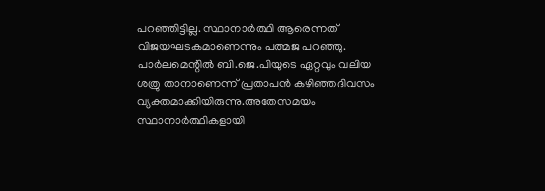പറഞ്ഞിട്ടില്ല. സ്ഥാനാർത്ഥി ആരെന്നത് വിജയഘടകമാണെന്നും പത്മജ പറഞ്ഞു. പാർലമെന്റില്‍ ബി.ജെ.പിയുടെ ഏറ്റവും വലിയ ശത്രു താനാണെന്ന് പ്രതാപൻ കഴിഞ്ഞദിവസം വ്യക്തമാക്കിയിരുന്നു.അതേസമയം സ്ഥാനാർത്ഥികളായി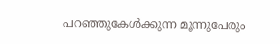പറഞ്ഞുകേള്‍ക്കുന്ന മൂന്നുപേരും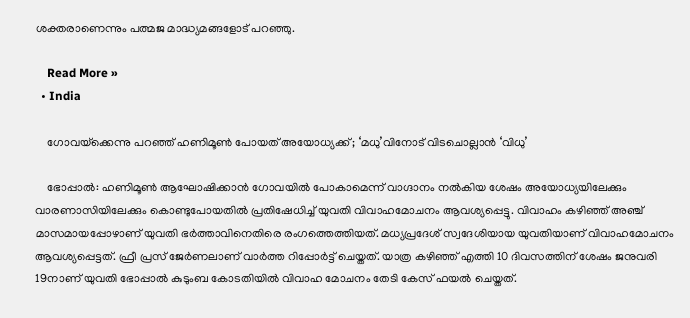ശക്തരാണെന്നും പത്മജ മാദ്ധ്യമങ്ങളോട് പറഞ്ഞു.

    Read More »
  • India

    ഗോവയ്‌ക്കെന്നു പറഞ്ഞ് ഹണിമൂണ്‍ പോയത് അയോധ്യക്ക്; ‘മധു’വിനോട് വിടചൊല്ലാന്‍ ‘വിധു’

    ഭോപ്പാല്‍: ഹണിമൂണ്‍ ആഘോഷിക്കാന്‍ ഗോവയില്‍ പോകാമെന്ന് വാഗ്ദാനം നല്‍കിയ ശേഷം അയോധ്യയിലേക്കും വാരണാസിയിലേക്കും കൊണ്ടുപോയതില്‍ പ്രതിഷേധിച്ച് യുവതി വിവാഹമോചനം ആവശ്യപ്പെട്ടു. വിവാഹം കഴിഞ്ഞ് അഞ്ച് മാസമായപ്പോഴാണ് യുവതി ഭര്‍ത്താവിനെതിരെ രംഗത്തെത്തിയത്. മധ്യപ്രദേശ് സ്വദേശിയായ യുവതിയാണ് വിവാഹമോചനം ആവശ്യപ്പെട്ടത്. ഫ്രീ പ്രസ് ജേര്‍ണലാണ് വാര്‍ത്ത റിപ്പോര്‍ട്ട് ചെയ്തത്. യാത്ര കഴിഞ്ഞ് എത്തി 10 ദിവസത്തിന് ശേഷം ജനുവരി 19നാണ് യുവതി ഭോപ്പാല്‍ കുടുംബ കോടതിയില്‍ വിവാഹ മോചനം തേടി കേസ് ഫയല്‍ ചെയ്തത്.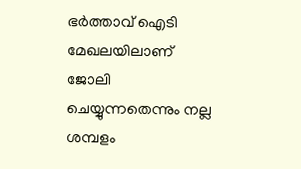ഭര്‍ത്താവ് ഐടി മേഖലയിലാണ് ജോലി ചെയ്യുന്നതെന്നും നല്ല ശമ്പളം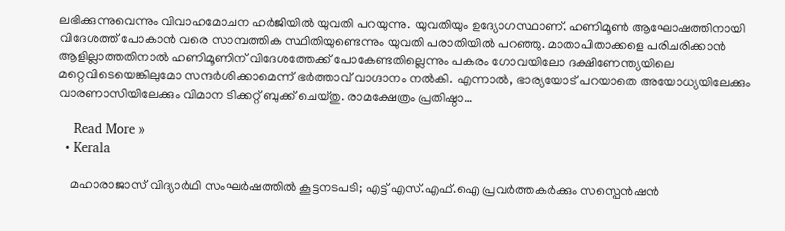ലഭിക്കുന്നുവെന്നും വിവാഹമോചന ഹര്‍ജിയില്‍ യുവതി പറയുന്നു. യുവതിയും ഉദ്യോഗസ്ഥാണ്. ഹണിമൂണ്‍ ആഘോഷത്തിനായി വിദേശത്ത് പോകാന്‍ വരെ സാമ്പത്തിക സ്ഥിതിയുണ്ടെന്നും യുവതി പരാതിയില്‍ പറഞ്ഞു. മാതാപിതാക്കളെ പരിചരിക്കാന്‍ ആളില്ലാത്തതിനാല്‍ ഹണിമൂണിന് വിദേശത്തേക്ക് പോകേണ്ടതില്ലെന്നും പകരം ഗോവയിലോ ദക്ഷിണേന്ത്യയിലെ മറ്റെവിടെയെങ്കിലുമോ സന്ദര്‍ശിക്കാമെന്ന് ഭര്‍ത്താവ് വാഗ്ദാനം നല്‍കി. എന്നാല്‍, ഭാര്യയോട് പറയാതെ അയോധ്യയിലേക്കും വാരണാസിയിലേക്കും വിമാന ടിക്കറ്റ് ബുക്ക് ചെയ്തു. രാമക്ഷേത്രം പ്രതിഷ്ഠാ…

    Read More »
  • Kerala

    മഹാരാജാസ് വിദ്യാര്‍ഥി സംഘര്‍ഷത്തില്‍ കൂട്ടനടപടി; എട്ട് എസ്.എഫ്.ഐ പ്രവര്‍ത്തകര്‍ക്കും സസ്പെന്‍ഷന്‍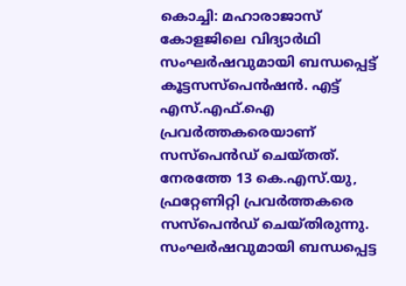കൊച്ചി: മഹാരാജാസ് കോളജിലെ വിദ്യാര്‍ഥി സംഘര്‍ഷവുമായി ബന്ധപ്പെട്ട് കൂട്ടസസ്പെന്‍ഷന്‍. എട്ട് എസ്.എഫ്.ഐ പ്രവര്‍ത്തകരെയാണ് സസ്പെന്‍ഡ് ചെയ്തത്. നേരത്തേ 13 കെ.എസ്.യു, ഫ്രറ്റേണിറ്റി പ്രവര്‍ത്തകരെ സസ്പെന്‍ഡ് ചെയ്തിരുന്നു. സംഘര്‍ഷവുമായി ബന്ധപ്പെട്ട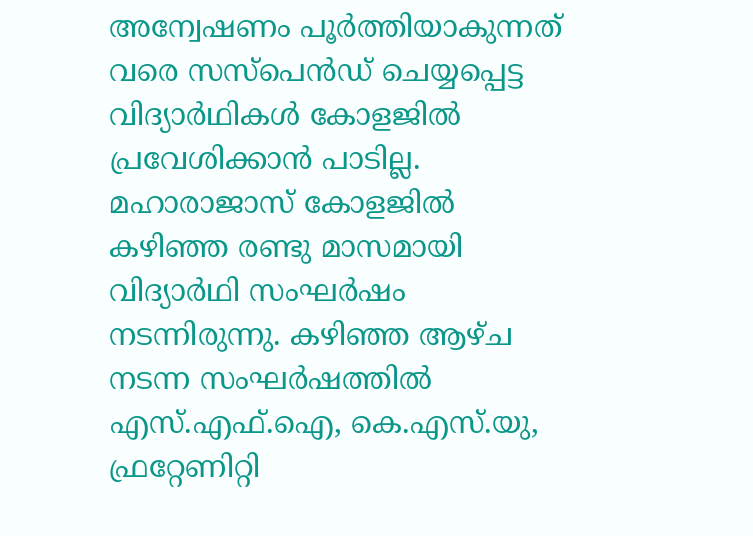അന്വേഷണം പൂര്‍ത്തിയാകുന്നത് വരെ സസ്പെന്‍ഡ് ചെയ്യപ്പെട്ട വിദ്യാര്‍ഥികള്‍ കോളജില്‍ പ്രവേശിക്കാന്‍ പാടില്ല. മഹാരാജാസ് കോളജില്‍ കഴിഞ്ഞ രണ്ടു മാസമായി വിദ്യാര്‍ഥി സംഘര്‍ഷം നടന്നിരുന്നു. കഴിഞ്ഞ ആഴ്ച നടന്ന സംഘര്‍ഷത്തില്‍ എസ്.എഫ്.ഐ, കെ.എസ്.യു, ഫ്രറ്റേണിറ്റി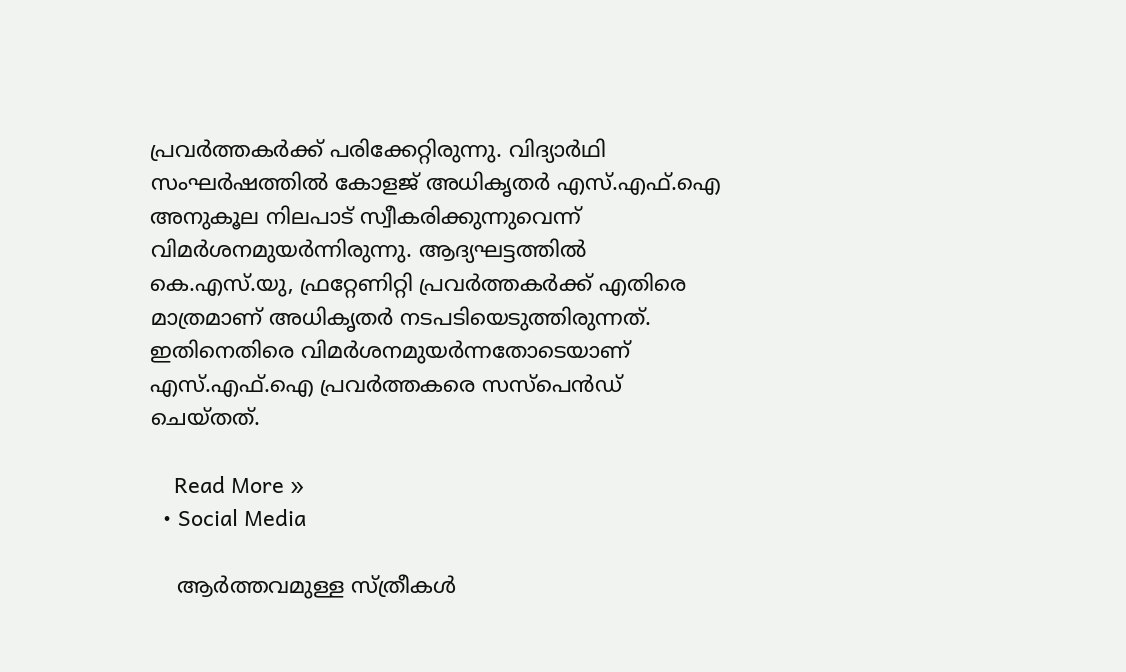പ്രവര്‍ത്തകര്‍ക്ക് പരിക്കേറ്റിരുന്നു. വിദ്യാര്‍ഥി സംഘര്‍ഷത്തില്‍ കോളജ് അധികൃതര്‍ എസ്.എഫ്.ഐ അനുകൂല നിലപാട് സ്വീകരിക്കുന്നുവെന്ന് വിമര്‍ശനമുയര്‍ന്നിരുന്നു. ആദ്യഘട്ടത്തില്‍ കെ.എസ്.യു, ഫ്രറ്റേണിറ്റി പ്രവര്‍ത്തകര്‍ക്ക് എതിരെ മാത്രമാണ് അധികൃതര്‍ നടപടിയെടുത്തിരുന്നത്. ഇതിനെതിരെ വിമര്‍ശനമുയര്‍ന്നതോടെയാണ് എസ്.എഫ്.ഐ പ്രവര്‍ത്തകരെ സസ്പെന്‍ഡ് ചെയ്തത്.

    Read More »
  • Social Media

    ആർത്തവമുള്ള സ്ത്രീകൾ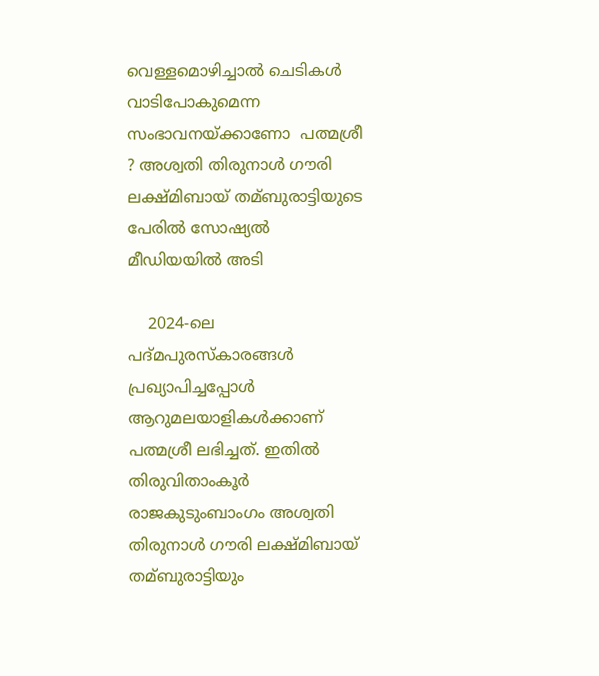വെള്ളമൊഴിച്ചാൽ ചെടികൾ വാടിപോകുമെന്ന സംഭാവനയ്ക്കാണോ  പത്മശ്രീ ? അശ്വതി തിരുനാള്‍ ഗൗരി ലക്ഷ്മിബായ്‌ തമ്ബുരാട്ടിയുടെ പേരിൽ സോഷ്യൽ മീഡിയയിൽ അടി

    2024-ലെ പദ്‌മപുരസ്കാരങ്ങള്‍ പ്രഖ്യാപിച്ചപ്പോള്‍ ആറുമലയാളികള്‍ക്കാണ് പത്മശ്രീ ലഭിച്ചത്. ഇതില്‍ തിരുവിതാംകൂർ രാജകുടുംബാംഗം അശ്വതി തിരുനാള്‍ ഗൗരി ലക്ഷ്മിബായ്‌ തമ്ബുരാട്ടിയും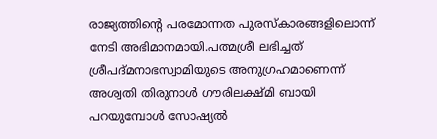രാജ്യത്തിന്റെ പരമോന്നത പുരസ്കാരങ്ങളിലൊന്ന് നേടി അഭിമാനമായി.പത്മശ്രീ ലഭിച്ചത് ശ്രീപദ്മനാഭസ്വാമിയുടെ അനുഗ്രഹമാണെന്ന്  അശ്വതി തിരുനാള്‍ ഗൗരിലക്ഷ്മി ബായി പറയുമ്പോൾ സോഷ്യൽ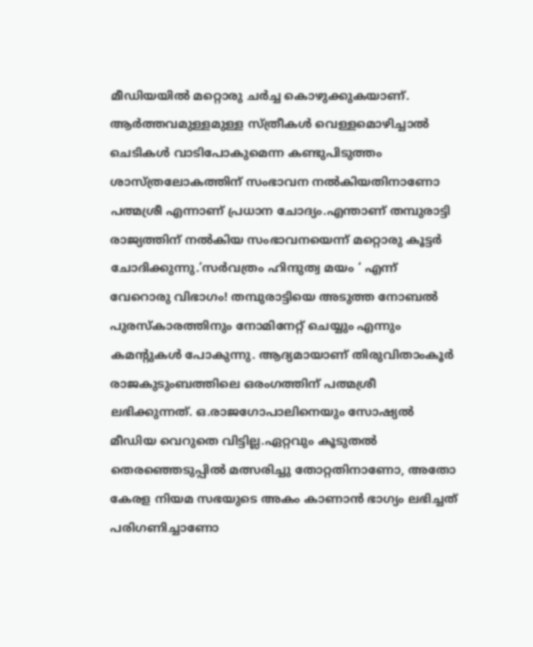മീഡിയയിൽ മറ്റൊരു ചർച്ച കൊഴുക്കുകയാണ്. ആർത്തവമുള്ളമുള്ള സ്ത്രീകൾ വെള്ളമൊഴിച്ചാൽ ചെടികൾ വാടിപോകുമെന്ന കണ്ടുപിടുത്തം ശാസ്ത്രലോകത്തിന് സംഭാവന നൽകിയതിനാണോ പത്മശ്രീ എന്നാണ് പ്രധാന ചോദ്യം.എന്താണ് തമ്പുരാട്ടി രാജ്യത്തിന് നൽകിയ സംഭാവനയെന്ന് മറ്റൊരു കൂട്ടർ ചോദിക്കുന്നു.’സർവത്രം ഹിന്ദുത്വ മയം ‘ എന്ന് വേറൊരു വിഭാഗം! തമ്പുരാട്ടിയെ അടുത്ത നോബൽ പുരസ്‌കാരത്തിനും നോമിനേറ്റ് ചെയ്യും എന്നും കമന്റുകൾ പോകുന്നു. ആദ്യമായാണ് തിരുവിതാംകൂർ രാജകുടുംബത്തിലെ ഒരംഗത്തിന് പത്മശ്രീ ലഭിക്കുന്നത്. ഒ.രാജഗോപാലിനെയും സോഷ്യൽ മീഡിയ വെറുതെ വിട്ടില്ല.ഏറ്റവും കൂടുതൽ തെരഞ്ഞെടുപ്പിൽ മത്സരിച്ചു തോറ്റതിനാണോ, അതോ കേരള നിയമ സഭയുടെ അകം കാണാൻ ഭാഗ്യം ലഭിച്ചത് പരിഗണിച്ചാണോ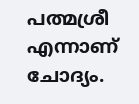പത്മശ്രീ എന്നാണ് ചോദ്യം.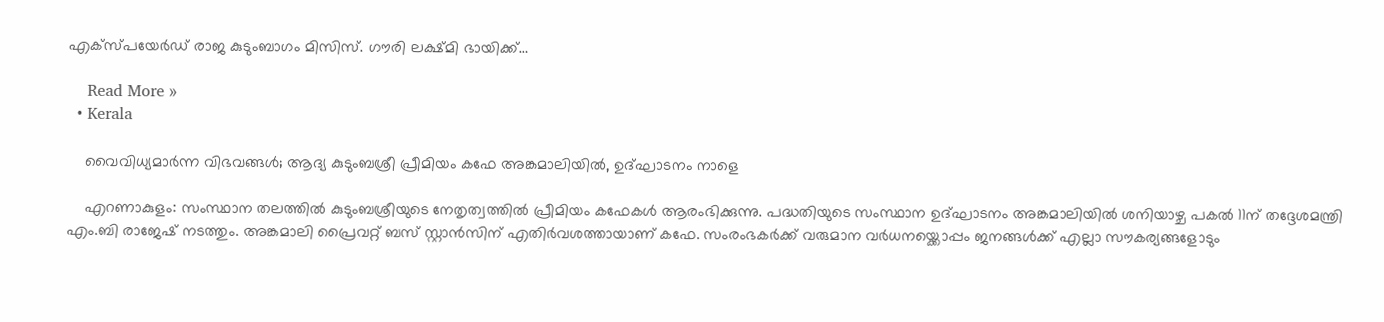എക്സ്പയേർഡ് രാജ കുടുംബാഗം മിസിസ്. ഗൗരി ലക്ഷ്മി ഭായിക്ക്…

    Read More »
  • Kerala

    വൈവിധ്യമാര്‍ന്ന വിഭവങ്ങള്‍; ആദ്യ കുടുംബശ്രീ പ്രീമിയം കഫേ അങ്കമാലിയില്‍, ഉദ്ഘാടനം നാളെ

    എറണാകുളം: സംസ്ഥാന തലത്തില്‍ കുടുംബശ്രീയുടെ നേതൃത്വത്തില്‍ പ്രീമിയം കഫേകള്‍ ആരംഭിക്കുന്നു. പദ്ധതിയുടെ സംസ്ഥാന ഉദ്ഘാടനം അങ്കമാലിയില്‍ ശനിയാഴ്ച പകല്‍ 11ന് തദ്ദേശമന്ത്രി എം.ബി രാജേഷ് നടത്തും. അങ്കമാലി പ്രൈവറ്റ് ബസ് സ്റ്റാന്‍സിന് എതിര്‍വശത്തായാണ് കഫേ. സംരംഭകര്‍ക്ക് വരുമാന വര്‍ധനയ്ക്കൊപ്പം ജനങ്ങള്‍ക്ക് എല്ലാ സൗകര്യങ്ങളോടും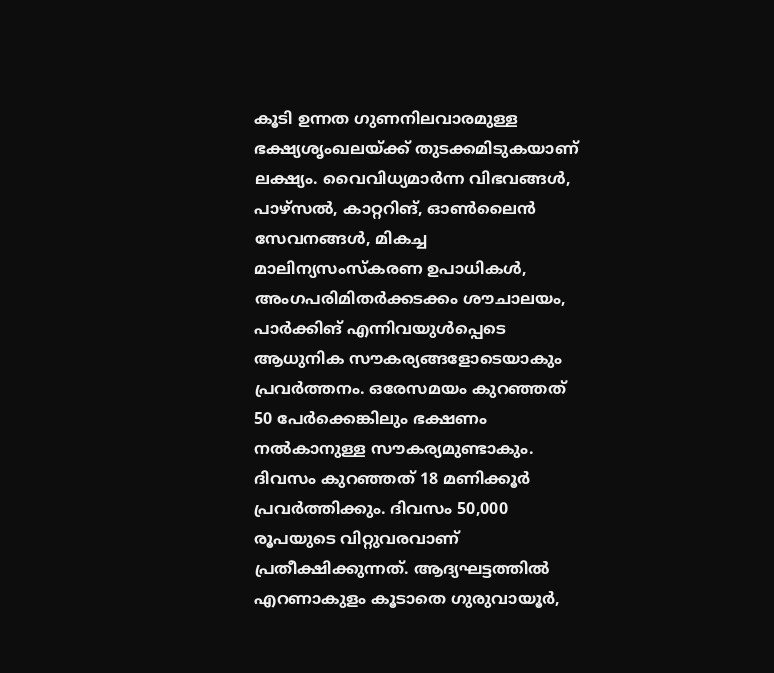കൂടി ഉന്നത ഗുണനിലവാരമുള്ള ഭക്ഷ്യശൃംഖലയ്ക്ക് തുടക്കമിടുകയാണ് ലക്ഷ്യം. വൈവിധ്യമാര്‍ന്ന വിഭവങ്ങള്‍, പാഴ്സല്‍, കാറ്ററിങ്, ഓണ്‍ലൈന്‍ സേവനങ്ങള്‍, മികച്ച മാലിന്യസംസ്‌കരണ ഉപാധികള്‍, അംഗപരിമിതര്‍ക്കടക്കം ശൗചാലയം, പാര്‍ക്കിങ് എന്നിവയുള്‍പ്പെടെ ആധുനിക സൗകര്യങ്ങളോടെയാകും പ്രവര്‍ത്തനം. ഒരേസമയം കുറഞ്ഞത് 50 പേര്‍ക്കെങ്കിലും ഭക്ഷണം നല്‍കാനുള്ള സൗകര്യമുണ്ടാകും. ദിവസം കുറഞ്ഞത് 18 മണിക്കൂര്‍ പ്രവര്‍ത്തിക്കും. ദിവസം 50,000 രൂപയുടെ വിറ്റുവരവാണ് പ്രതീക്ഷിക്കുന്നത്. ആദ്യഘട്ടത്തില്‍ എറണാകുളം കൂടാതെ ഗുരുവായൂര്‍,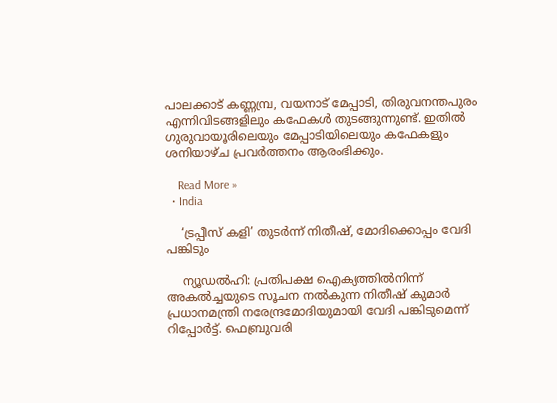പാലക്കാട് കണ്ണമ്പ്ര, വയനാട് മേപ്പാടി, തിരുവനന്തപുരം എന്നിവിടങ്ങളിലും കഫേകള്‍ തുടങ്ങുന്നുണ്ട്. ഇതില്‍ ഗുരുവായൂരിലെയും മേപ്പാടിയിലെയും കഫേകളും ശനിയാഴ്ച പ്രവര്‍ത്തനം ആരംഭിക്കും.

    Read More »
  • India

    ‘ട്രപ്പീസ് കളി’ തുടര്‍ന്ന് നിതീഷ്, മോദിക്കൊപ്പം വേദി പങ്കിടും

    ന്യൂഡല്‍ഹി: പ്രതിപക്ഷ ഐക്യത്തില്‍നിന്ന് അകല്‍ച്ചയുടെ സൂചന നല്‍കുന്ന നിതീഷ് കുമാര്‍ പ്രധാനമന്ത്രി നരേന്ദ്രമോദിയുമായി വേദി പങ്കിടുമെന്ന് റിപ്പോര്‍ട്ട്. ഫെബ്രുവരി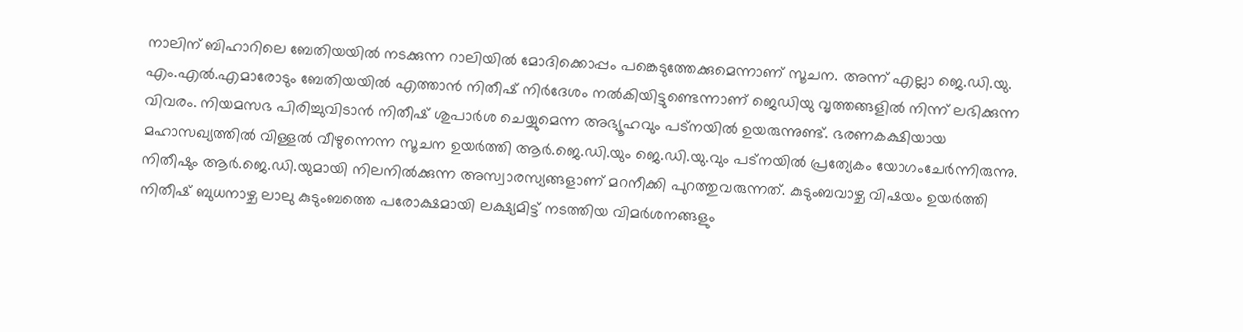നാലിന് ബിഹാറിലെ ബേതിയയില്‍ നടക്കുന്ന റാലിയില്‍ മോദിക്കൊപ്പം പങ്കെടുത്തേക്കുമെന്നാണ് സൂചന. അന്ന് എല്ലാ ജെ.ഡി.യു. എം.എല്‍.എമാരോടും ബേതിയയില്‍ എത്താന്‍ നിതീഷ് നിര്‍ദേശം നല്‍കിയിട്ടുണ്ടെന്നാണ് ജെഡിയു വൃത്തങ്ങളില്‍ നിന്ന് ലഭിക്കുന്ന വിവരം. നിയമസഭ പിരിച്ചുവിടാന്‍ നിതീഷ് ശുപാര്‍ശ ചെയ്യുമെന്ന അഭ്യൂഹവും പട്നയില്‍ ഉയരുന്നുണ്ട്. ഭരണകക്ഷിയായ മഹാസഖ്യത്തില്‍ വിള്ളല്‍ വീഴുന്നെന്ന സൂചന ഉയര്‍ത്തി ആര്‍.ജെ.ഡി.യും ജെ.ഡി.യു.വും പട്നയില്‍ പ്രത്യേകം യോഗംചേര്‍ന്നിരുന്നു. നിതീഷും ആര്‍.ജെ.ഡി.യുമായി നിലനില്‍ക്കുന്ന അസ്വാരസ്യങ്ങളാണ് മറനീക്കി പുറത്തുവരുന്നത്. കുടുംബവാഴ്ച വിഷയം ഉയര്‍ത്തി നിതീഷ് ബുധനാഴ്ച ലാലു കുടുംബത്തെ പരോക്ഷമായി ലക്ഷ്യമിട്ട് നടത്തിയ വിമര്‍ശനങ്ങളും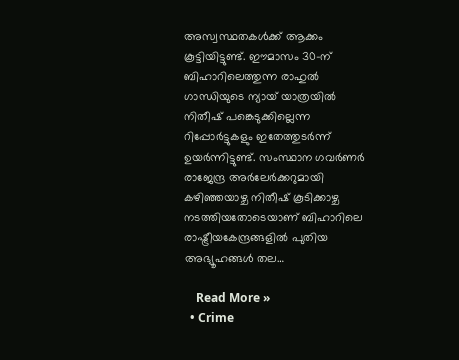അസ്വസ്ഥതകള്‍ക്ക് ആക്കം കൂട്ടിയിട്ടുണ്ട്. ഈമാസം 30-ന് ബിഹാറിലെത്തുന്ന രാഹുല്‍ ഗാന്ധിയുടെ ന്യായ് യാത്രയില്‍ നിതീഷ് പങ്കെടുക്കില്ലെന്ന റിപ്പോര്‍ട്ടുകളും ഇതേത്തുടര്‍ന്ന് ഉയര്‍ന്നിട്ടുണ്ട്. സംസ്ഥാന ഗവര്‍ണര്‍ രാജേന്ദ്ര അര്‍ലേര്‍ക്കറുമായി കഴിഞ്ഞയാഴ്ച നിതീഷ് കൂടിക്കാഴ്ച നടത്തിയതോടെയാണ് ബിഹാറിലെ രാഷ്ട്രീയകേന്ദ്രങ്ങളില്‍ പുതിയ അഭ്യൂഹങ്ങള്‍ തല…

    Read More »
  • Crime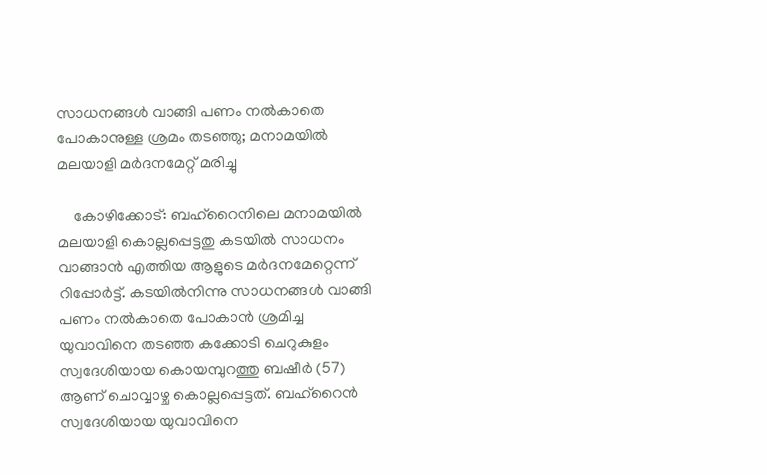സാധനങ്ങള്‍ വാങ്ങി പണം നല്‍കാതെ പോകാനുള്ള ശ്രമം തടഞ്ഞു; മനാമയില്‍ മലയാളി മര്‍ദനമേറ്റ് മരിച്ചു

    കോഴിക്കോട്: ബഹ്‌റൈനിലെ മനാമയില്‍ മലയാളി കൊല്ലപ്പെട്ടതു കടയില്‍ സാധനം വാങ്ങാന്‍ എത്തിയ ആളുടെ മര്‍ദനമേറ്റെന്ന് റിപ്പോര്‍ട്ട്. കടയില്‍നിന്നു സാധനങ്ങള്‍ വാങ്ങി പണം നല്‍കാതെ പോകാന്‍ ശ്രമിച്ച യുവാവിനെ തടഞ്ഞ കക്കോടി ചെറുകുളം സ്വദേശിയായ കൊയമ്പുറത്തു ബഷീര്‍ (57) ആണ് ചൊവ്വാഴ്ച കൊല്ലപ്പെട്ടത്. ബഹ്റൈന്‍ സ്വദേശിയായ യുവാവിനെ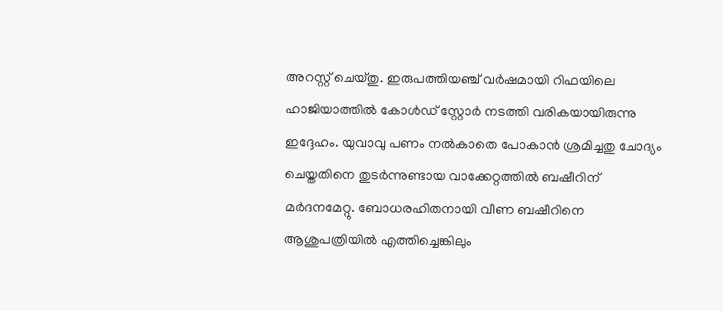അറസ്റ്റ് ചെയ്തു. ഇരുപത്തിയഞ്ച് വര്‍ഷമായി റിഫയിലെ ഹാജിയാത്തില്‍ കോള്‍ഡ് സ്റ്റോര്‍ നടത്തി വരികയായിരുന്നു ഇദ്ദേഹം. യുവാവു പണം നല്‍കാതെ പോകാന്‍ ശ്രമിച്ചതു ചോദ്യം ചെയ്തതിനെ തുടര്‍ന്നുണ്ടായ വാക്കേറ്റത്തില്‍ ബഷീറിന് മര്‍ദനമേറ്റു. ബോധരഹിതനായി വീണ ബഷീറിനെ ആശുപത്രിയില്‍ എത്തിച്ചെങ്കിലും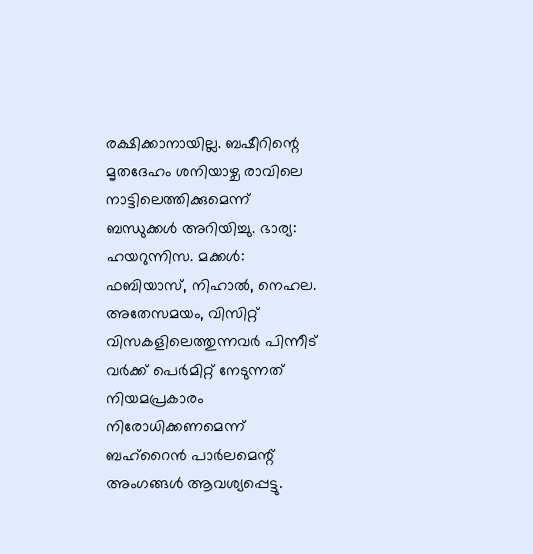രക്ഷിക്കാനായില്ല. ബഷീറിന്റെ മൃതദേഹം ശനിയാഴ്ച രാവിലെ നാട്ടിലെത്തിക്കുമെന്ന് ബന്ധുക്കള്‍ അറിയിച്ചു. ഭാര്യ: ഹയറുന്നിസ. മക്കള്‍: ഫബിയാസ്, നിഹാല്‍, നെഹല. അതേസമയം, വിസിറ്റ് വിസകളിലെത്തുന്നവര്‍ പിന്നീട് വര്‍ക്ക് പെര്‍മിറ്റ് നേടുന്നത് നിയമപ്രകാരം നിരോധിക്കണമെന്ന് ബഹ്‌റൈന്‍ പാര്‍ലമെന്റ് അംഗങ്ങള്‍ ആവശ്യപ്പെട്ടു.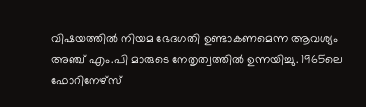വിഷയത്തില്‍ നിയമ ഭേദഗതി ഉണ്ടാകണമെന്ന ആവശ്യം അഞ്ച് എം.പി മാരുടെ നേതൃത്വത്തില്‍ ഉന്നയിച്ചു. 1965ലെ ഫോറിനേഴ്സ്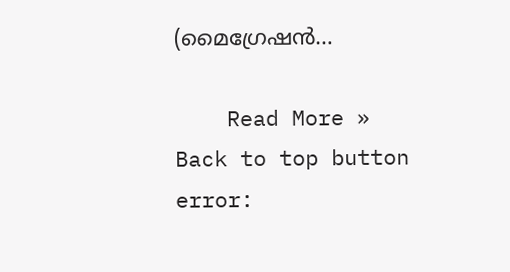(മൈഗ്രേഷന്‍…

    Read More »
Back to top button
error: